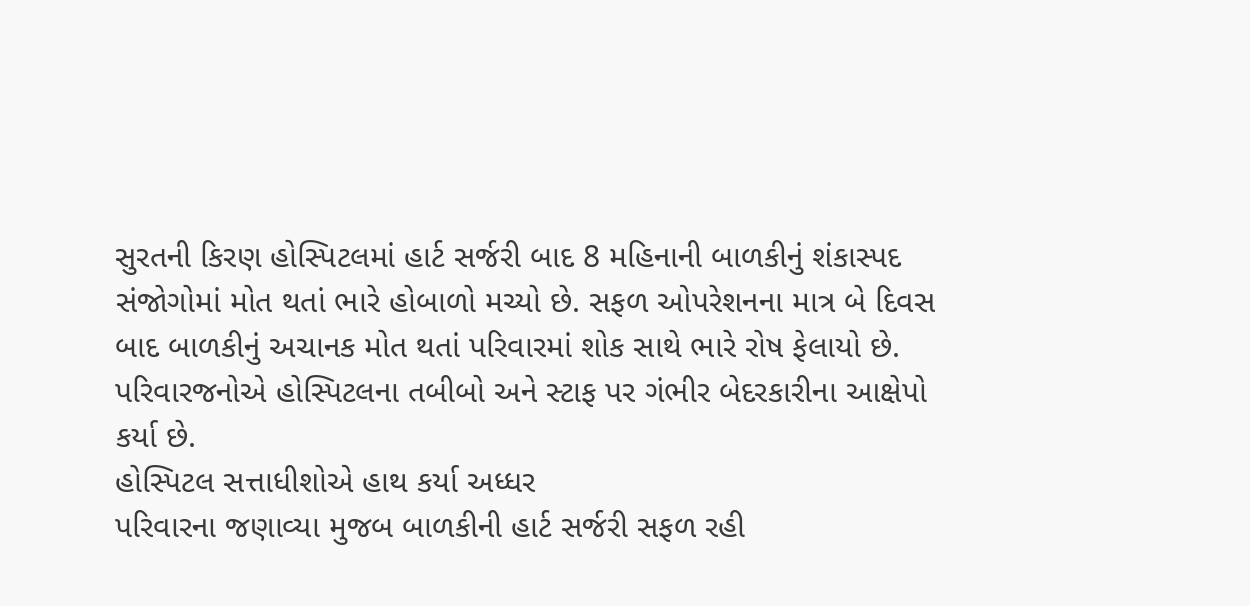સુરતની કિરણ હોસ્પિટલમાં હાર્ટ સર્જરી બાદ 8 મહિનાની બાળકીનું શંકાસ્પદ સંજોગોમાં મોત થતાં ભારે હોબાળો મચ્યો છે. સફળ ઓપરેશનના માત્ર બે દિવસ બાદ બાળકીનું અચાનક મોત થતાં પરિવારમાં શોક સાથે ભારે રોષ ફેલાયો છે. પરિવારજનોએ હોસ્પિટલના તબીબો અને સ્ટાફ પર ગંભીર બેદરકારીના આક્ષેપો કર્યા છે.
હોસ્પિટલ સત્તાધીશોએ હાથ કર્યા અધ્ધર
પરિવારના જણાવ્યા મુજબ બાળકીની હાર્ટ સર્જરી સફળ રહી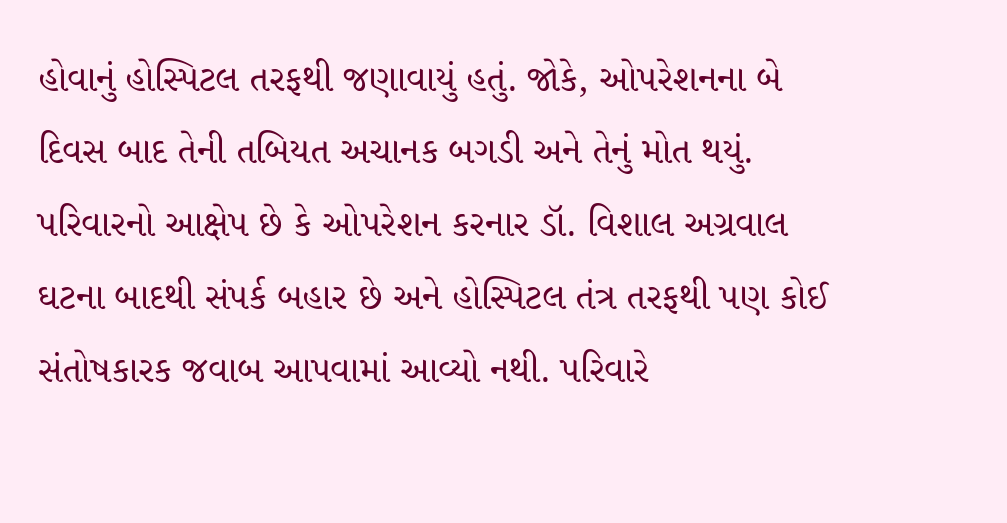હોવાનું હોસ્પિટલ તરફથી જણાવાયું હતું. જોકે, ઓપરેશનના બે દિવસ બાદ તેની તબિયત અચાનક બગડી અને તેનું મોત થયું. પરિવારનો આક્ષેપ છે કે ઓપરેશન કરનાર ડૉ. વિશાલ અગ્રવાલ ઘટના બાદથી સંપર્ક બહાર છે અને હોસ્પિટલ તંત્ર તરફથી પણ કોઈ સંતોષકારક જવાબ આપવામાં આવ્યો નથી. પરિવારે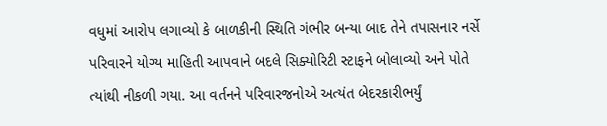વધુમાં આરોપ લગાવ્યો કે બાળકીની સ્થિતિ ગંભીર બન્યા બાદ તેને તપાસનાર નર્સે પરિવારને યોગ્ય માહિતી આપવાને બદલે સિક્યોરિટી સ્ટાફને બોલાવ્યો અને પોતે ત્યાંથી નીકળી ગયા. આ વર્તનને પરિવારજનોએ અત્યંત બેદરકારીભર્યું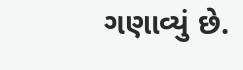ગણાવ્યું છે.